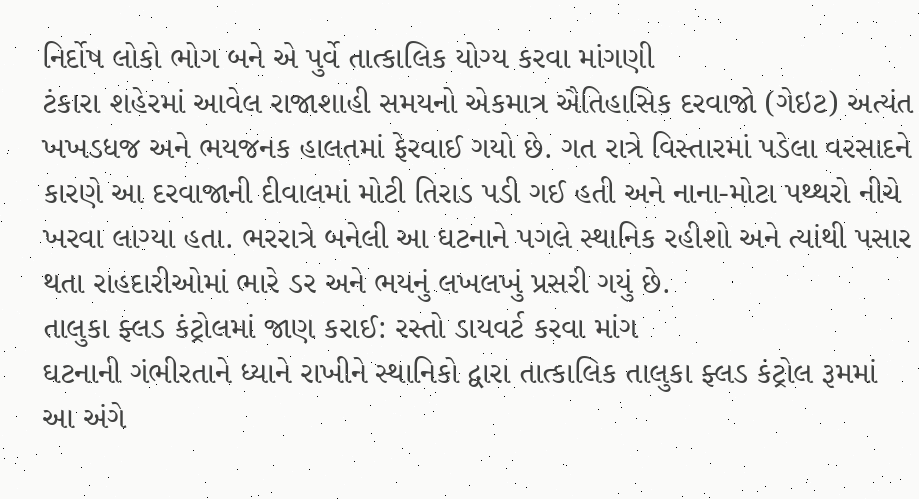નિર્દોષ લોકો ભોગ બને એ પુર્વે તાત્કાલિક યોગ્ય કરવા માંગણી
ટંકારા શહેરમાં આવેલ રાજાશાહી સમયનો એકમાત્ર ઐતિહાસિક દરવાજો (ગેઇટ) અત્યંત ખખડધજ અને ભયજનક હાલતમાં ફેરવાઈ ગયો છે. ગત રાત્રે વિસ્તારમાં પડેલા વરસાદને કારણે આ દરવાજાની દીવાલમાં મોટી તિરાડ પડી ગઈ હતી અને નાના-મોટા પથ્થરો નીચે ખરવા લાગ્યા હતા. ભરરાત્રે બનેલી આ ઘટનાને પગલે સ્થાનિક રહીશો અને ત્યાંથી પસાર થતા રાહદારીઓમાં ભારે ડર અને ભયનું લખલખું પ્રસરી ગયું છે.
તાલુકા ફ્લડ કંટ્રોલમાં જાણ કરાઈ: રસ્તો ડાયવર્ટ કરવા માંગ
ઘટનાની ગંભીરતાને ધ્યાને રાખીને સ્થાનિકો દ્વારા તાત્કાલિક તાલુકા ફ્લડ કંટ્રોલ રૂમમાં આ અંગે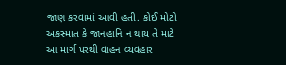જાણ કરવામાં આવી હતી. કોઈ મોટો અકસ્માત કે જાનહાનિ ન થાય તે માટે આ માર્ગ પરથી વાહન વ્યવહાર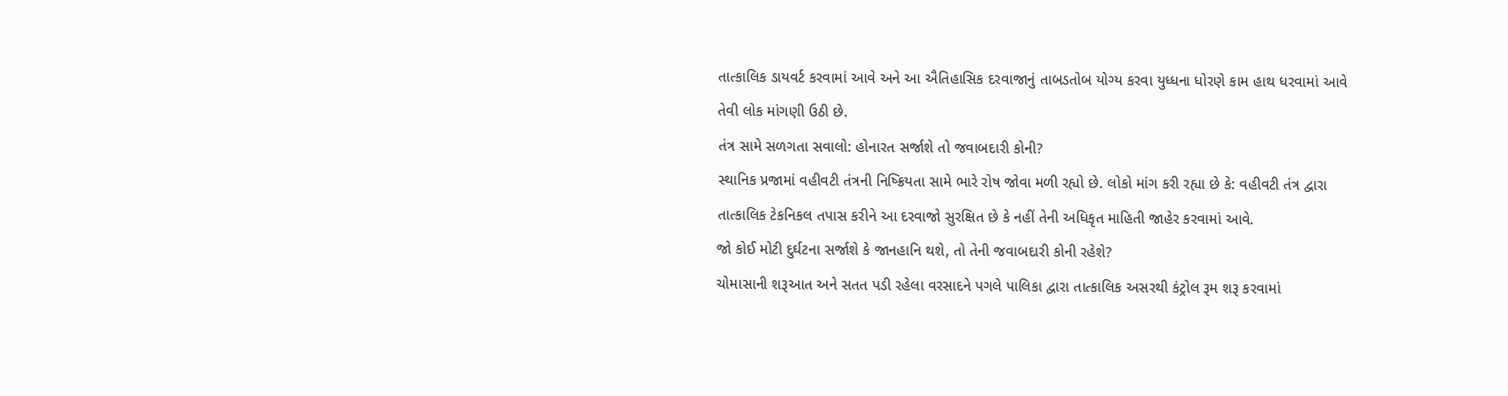તાત્કાલિક ડાયવર્ટ કરવામાં આવે અને આ ઐતિહાસિક દરવાજાનું તાબડતોબ યોગ્ય કરવા યુધ્ધના ધોરણે કામ હાથ ધરવામાં આવે તેવી લોક માંગણી ઉઠી છે.
તંત્ર સામે સળગતા સવાલો: હોનારત સર્જાશે તો જવાબદારી કોની?
સ્થાનિક પ્રજામાં વહીવટી તંત્રની નિષ્ક્રિયતા સામે ભારે રોષ જોવા મળી રહ્યો છે. લોકો માંગ કરી રહ્યા છે કે: વહીવટી તંત્ર દ્વારા તાત્કાલિક ટેકનિકલ તપાસ કરીને આ દરવાજો સુરક્ષિત છે કે નહીં તેની અધિકૃત માહિતી જાહેર કરવામાં આવે.
જો કોઈ મોટી દુર્ઘટના સર્જાશે કે જાનહાનિ થશે, તો તેની જવાબદારી કોની રહેશે?
ચોમાસાની શરૂઆત અને સતત પડી રહેલા વરસાદને પગલે પાલિકા દ્વારા તાત્કાલિક અસરથી કંટ્રોલ રૂમ શરૂ કરવામાં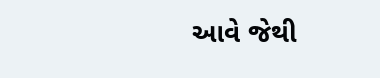આવે જેથી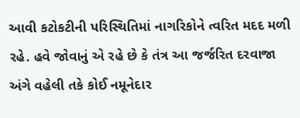આવી કટોકટીની પરિસ્થિતિમાં નાગરિકોને ત્વરિત મદદ મળી રહે. હવે જોવાનું એ રહે છે કે તંત્ર આ જર્જરિત દરવાજા અંગે વહેલી તકે કોઈ નમૂનેદાર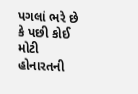પગલાં ભરે છે કે પછી કોઈ મોટી હોનારતની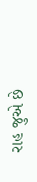રાહ જુએ છે